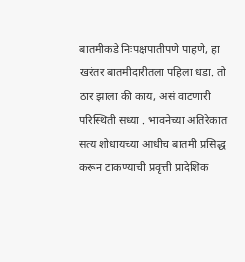बातमीकडे निःपक्षपातीपणे पाहणे, हा खरंतर बातमीदारीतला पहिला धडा. तो ठार झाला की काय, असं वाटणारी परिस्थिती सध्या . भावनेच्या अतिरेकात सत्य शोधायच्या आधीच बातमी प्रसिद्ध करून टाकण्याची प्रवृत्ती प्रादेशिक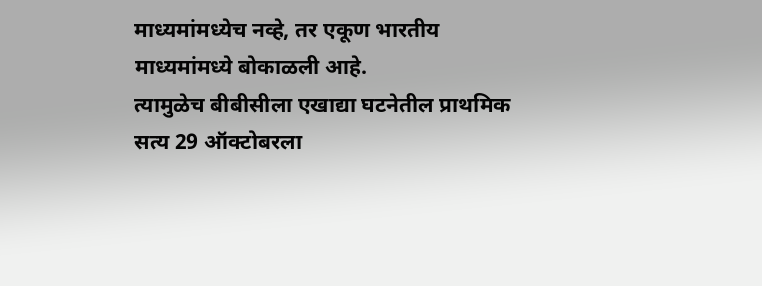माध्यमांमध्येच नव्हे, तर एकूण भारतीय माध्यमांमध्ये बोकाळली आहे.
त्यामुळेच बीबीसीला एखाद्या घटनेतील प्राथमिक सत्य 29 ऑक्टोबरला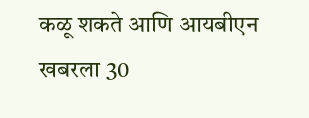कळू शकते आणि आयबीएन खबरला 30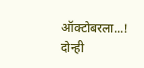ऑक्टोबरला...!
दोन्ही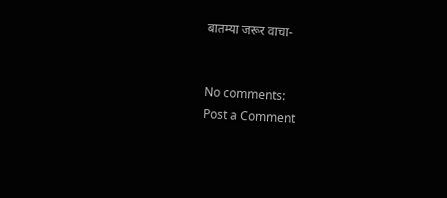बातम्या जरूर वाचा-


No comments:
Post a Comment